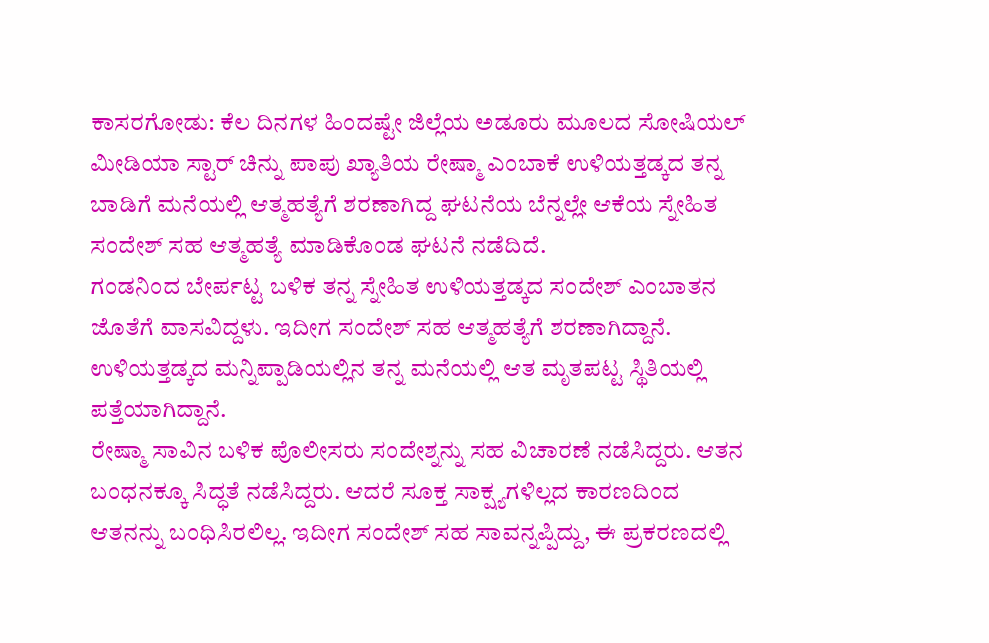ಕಾಸರಗೋಡು: ಕೆಲ ದಿನಗಳ ಹಿಂದಷ್ಟೇ ಜಿಲ್ಲೆಯ ಅಡೂರು ಮೂಲದ ಸೋಷಿಯಲ್ ಮೀಡಿಯಾ ಸ್ಟಾರ್ ಚಿನ್ನು ಪಾಪು ಖ್ಯಾತಿಯ ರೇಷ್ಮಾ ಎಂಬಾಕೆ ಉಳಿಯತ್ತಡ್ಕದ ತನ್ನ ಬಾಡಿಗೆ ಮನೆಯಲ್ಲಿ ಆತ್ಮಹತ್ಯೆಗೆ ಶರಣಾಗಿದ್ದ ಘಟನೆಯ ಬೆನ್ನಲ್ಲೇ ಆಕೆಯ ಸ್ನೇಹಿತ ಸಂದೇಶ್ ಸಹ ಆತ್ಮಹತ್ಯೆ ಮಾಡಿಕೊಂಡ ಘಟನೆ ನಡೆದಿದೆ.
ಗಂಡನಿಂದ ಬೇರ್ಪಟ್ಟ ಬಳಿಕ ತನ್ನ ಸ್ನೇಹಿತ ಉಳಿಯತ್ತಡ್ಕದ ಸಂದೇಶ್ ಎಂಬಾತನ ಜೊತೆಗೆ ವಾಸವಿದ್ದಳು. ಇದೀಗ ಸಂದೇಶ್ ಸಹ ಆತ್ಮಹತ್ಯೆಗೆ ಶರಣಾಗಿದ್ದಾನೆ. ಉಳಿಯತ್ತಡ್ಕದ ಮನ್ನಿಪ್ಪಾಡಿಯಲ್ಲಿನ ತನ್ನ ಮನೆಯಲ್ಲಿ ಆತ ಮೃತಪಟ್ಟ ಸ್ಥಿತಿಯಲ್ಲಿ ಪತ್ತೆಯಾಗಿದ್ದಾನೆ.
ರೇಷ್ಮಾ ಸಾವಿನ ಬಳಿಕ ಪೊಲೀಸರು ಸಂದೇಶ್ನನ್ನು ಸಹ ವಿಚಾರಣೆ ನಡೆಸಿದ್ದರು. ಆತನ ಬಂಧನಕ್ಕೂ ಸಿದ್ಧತೆ ನಡೆಸಿದ್ದರು. ಆದರೆ ಸೂಕ್ತ ಸಾಕ್ಷ್ಯಗಳಿಲ್ಲದ ಕಾರಣದಿಂದ ಆತನನ್ನು ಬಂಧಿಸಿರಲಿಲ್ಲ. ಇದೀಗ ಸಂದೇಶ್ ಸಹ ಸಾವನ್ನಪ್ಪಿದ್ದು, ಈ ಪ್ರಕರಣದಲ್ಲಿ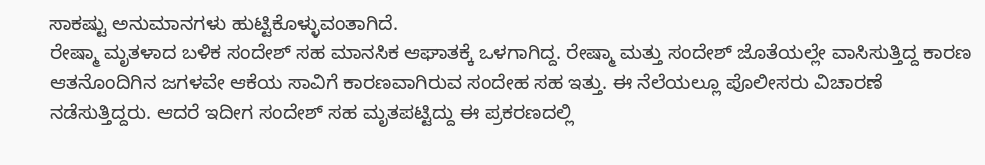ಸಾಕಷ್ಟು ಅನುಮಾನಗಳು ಹುಟ್ಟಿಕೊಳ್ಳುವಂತಾಗಿದೆ.
ರೇಷ್ಮಾ ಮೃತಳಾದ ಬಳಿಕ ಸಂದೇಶ್ ಸಹ ಮಾನಸಿಕ ಆಘಾತಕ್ಕೆ ಒಳಗಾಗಿದ್ದ. ರೇಷ್ಮಾ ಮತ್ತು ಸಂದೇಶ್ ಜೊತೆಯಲ್ಲೇ ವಾಸಿಸುತ್ತಿದ್ದ ಕಾರಣ ಆತನೊಂದಿಗಿನ ಜಗಳವೇ ಆಕೆಯ ಸಾವಿಗೆ ಕಾರಣವಾಗಿರುವ ಸಂದೇಹ ಸಹ ಇತ್ತು. ಈ ನೆಲೆಯಲ್ಲೂ ಪೊಲೀಸರು ವಿಚಾರಣೆ ನಡೆಸುತ್ತಿದ್ದರು. ಆದರೆ ಇದೀಗ ಸಂದೇಶ್ ಸಹ ಮೃತಪಟ್ಟಿದ್ದು ಈ ಪ್ರಕರಣದಲ್ಲಿ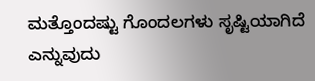ಮತ್ತೊಂದಷ್ಟು ಗೊಂದಲಗಳು ಸೃಷ್ಟಿಯಾಗಿದೆ ಎನ್ನುವುದು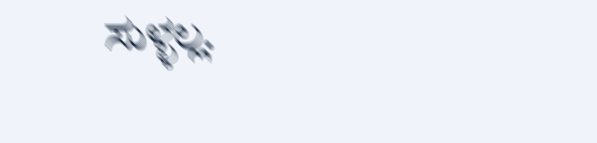ಸುಳ್ಳಲ್ಲ.